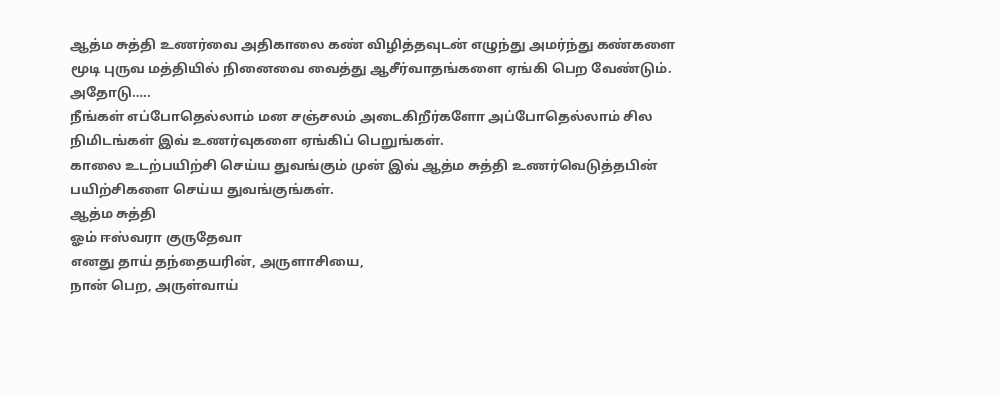ஆத்ம சுத்தி உணர்வை அதிகாலை கண் விழித்தவுடன் எழுந்து அமர்ந்து கண்களை மூடி புருவ மத்தியில் நினைவை வைத்து ஆசீர்வாதங்களை ஏங்கி பெற வேண்டும்.
அதோடு…..
நீங்கள் எப்போதெல்லாம் மன சஞ்சலம் அடைகிறீர்களோ அப்போதெல்லாம் சில நிமிடங்கள் இவ் உணர்வுகளை ஏங்கிப் பெறுங்கள்.
காலை உடற்பயிற்சி செய்ய துவங்கும் முன் இவ் ஆத்ம சுத்தி உணர்வெடுத்தபின் பயிற்சிகளை செய்ய துவங்குங்கள்.
ஆத்ம சுத்தி
ஓம் ஈஸ்வரா குருதேவா
எனது தாய் தந்தையரின், அருளாசியை,
நான் பெற, அருள்வாய்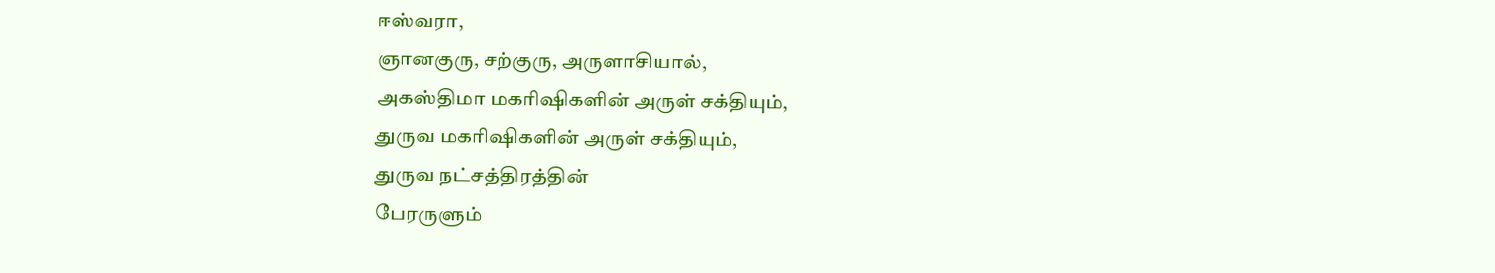ஈஸ்வரா,
ஞானகுரு, சற்குரு, அருளாசியால்,
அகஸ்திமா மகரிஷிகளின் அருள் சக்தியும்,
துருவ மகரிஷிகளின் அருள் சக்தியும்,
துருவ நட்சத்திரத்தின்
பேரருளும்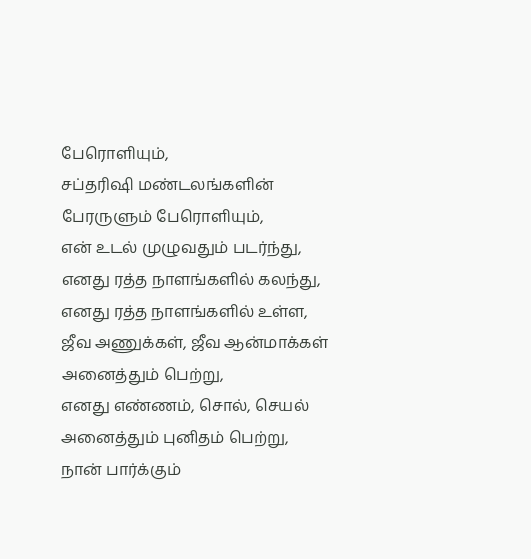பேரொளியும்,
சப்தரிஷி மண்டலங்களின்
பேரருளும் பேரொளியும்,
என் உடல் முழுவதும் படர்ந்து,
எனது ரத்த நாளங்களில் கலந்து,
எனது ரத்த நாளங்களில் உள்ள,
ஜீவ அணுக்கள், ஜீவ ஆன்மாக்கள்
அனைத்தும் பெற்று,
எனது எண்ணம், சொல், செயல்
அனைத்தும் புனிதம் பெற்று,
நான் பார்க்கும்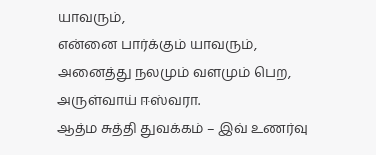யாவரும்,
என்னை பார்க்கும் யாவரும்,
அனைத்து நலமும் வளமும் பெற,
அருள்வாய் ஈஸ்வரா.
ஆத்ம சுத்தி துவக்கம் – இவ் உணர்வு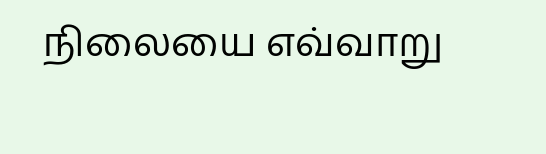நிலையை எவ்வாறு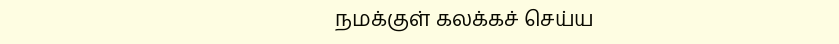நமக்குள் கலக்கச் செய்ய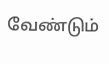வேண்டும்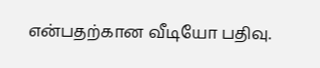என்பதற்கான வீடியோ பதிவு.